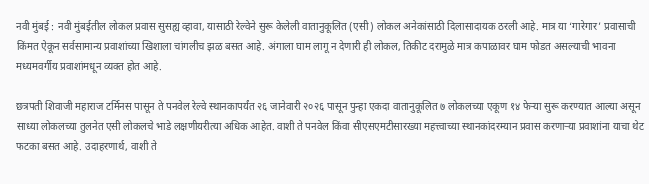नवी मुंबई : नवी मुंबईतील लोकल प्रवास सुसह्य व्हावा, यासाठी रेल्वेने सुरू केलेली वातानुकूलित (एसी) लोकल अनेकांसाठी दिलासादायक ठरली आहे. मात्र या ‘गारेगार’ प्रवासाची किंमत ऐकून सर्वसामान्य प्रवाशांच्या खिशाला चांगलीच झळ बसत आहे. अंगाला घाम लागू न देणारी ही लोकल, तिकीट दरामुळे मात्र कपाळावर घाम फोडत असल्याची भावना मध्यमवर्गीय प्रवाशांमधून व्यक्त होत आहे.

छत्रपती शिवाजी महाराज टर्मिनस पासून ते पनवेल रेल्वे स्थानकापर्यंत २६ जानेवारी २०२६ पासून पुन्हा एकदा वातानुकूलित ७ लोकलच्या एकूण १४ फेऱ्या सुरू करण्यात आल्या असून साध्या लोकलच्या तुलनेत एसी लोकलचे भाडे लक्षणीयरीत्या अधिक आहेत. वाशी ते पनवेल किंवा सीएसएमटीसारख्या महत्त्वाच्या स्थानकांदरम्यान प्रवास करणाऱ्या प्रवाशांना याचा थेट फटका बसत आहे. उदाहरणार्थ, वाशी ते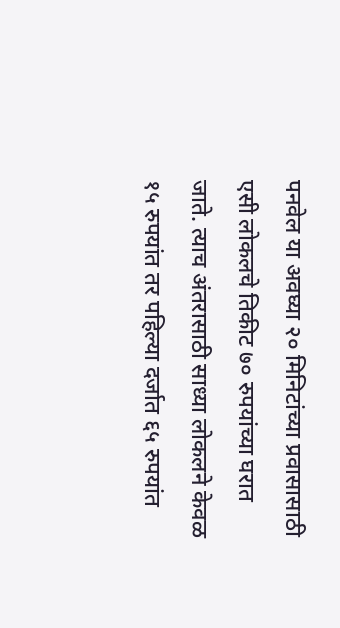पनवेल या अवघ्या २० मिनिटांच्या प्रवासासाठी एसी लोकलचे तिकीट ७० रुपयांच्या घरात जाते. त्याच अंतरासाठी साध्या लोकलने केवळ १५ रुपयांत तर पहिल्या दर्जात ६५ रुपयांत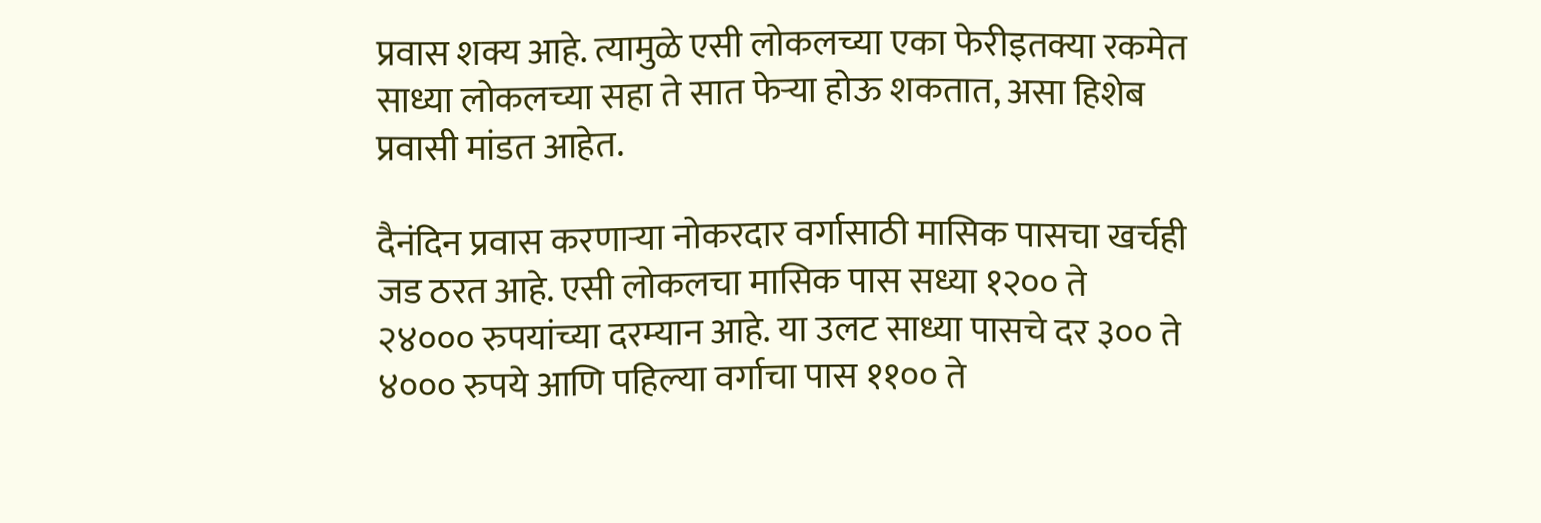प्रवास शक्य आहे. त्यामुळे एसी लोकलच्या एका फेरीइतक्या रकमेत साध्या लोकलच्या सहा ते सात फेऱ्या होऊ शकतात, असा हिशेब प्रवासी मांडत आहेत.

दैनंदिन प्रवास करणाऱ्या नोकरदार वर्गासाठी मासिक पासचा खर्चही जड ठरत आहे. एसी लोकलचा मासिक पास सध्या १२०० ते २४००० रुपयांच्या दरम्यान आहे. या उलट साध्या पासचे दर ३०० ते ४००० रुपये आणि पहिल्या वर्गाचा पास ११०० ते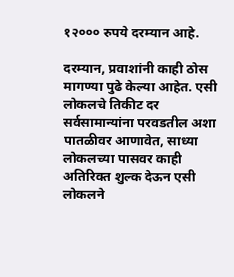१२००० रुपये दरम्यान आहे.

दरम्यान, प्रवाशांनी काही ठोस मागण्या पुढे केल्या आहेत. एसी लोकलचे तिकीट दर सर्वसामान्यांना परवडतील अशा पातळीवर आणावेत, साध्या लोकलच्या पासवर काही अतिरिक्त शुल्क देऊन एसी लोकलने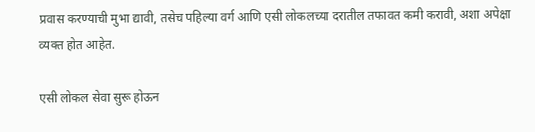प्रवास करण्याची मुभा द्यावी, तसेच पहिल्या वर्ग आणि एसी लोकलच्या दरातील तफावत कमी करावी, अशा अपेक्षा व्यक्त होत आहेत.

एसी लोकल सेवा सुरू होऊन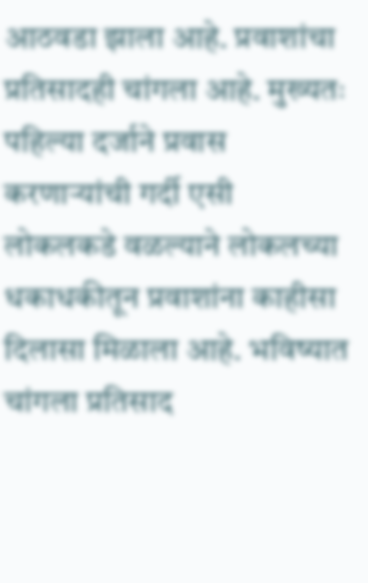आठवडा झाला आहे. प्रवाशांचा प्रतिसादही चांगला आहे. मुख्यतः पहिल्या दर्जाने प्रवास करणाऱ्यांची गर्दी एसी लोकलकडे वळल्याने लोकलच्या धकाधकीतून प्रवाशांना काहीसा दिलासा मिळाला आहे. भविष्यात चांगला प्रतिसाद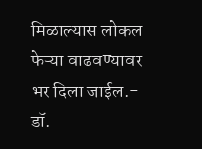मिळाल्यास लोकल फेऱ्या वाढवण्यावर भर दिला जाईल.- डॉ.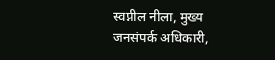स्वप्नील नीला, मुख्य जनसंपर्क अधिकारी,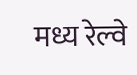मध्य रेल्वे